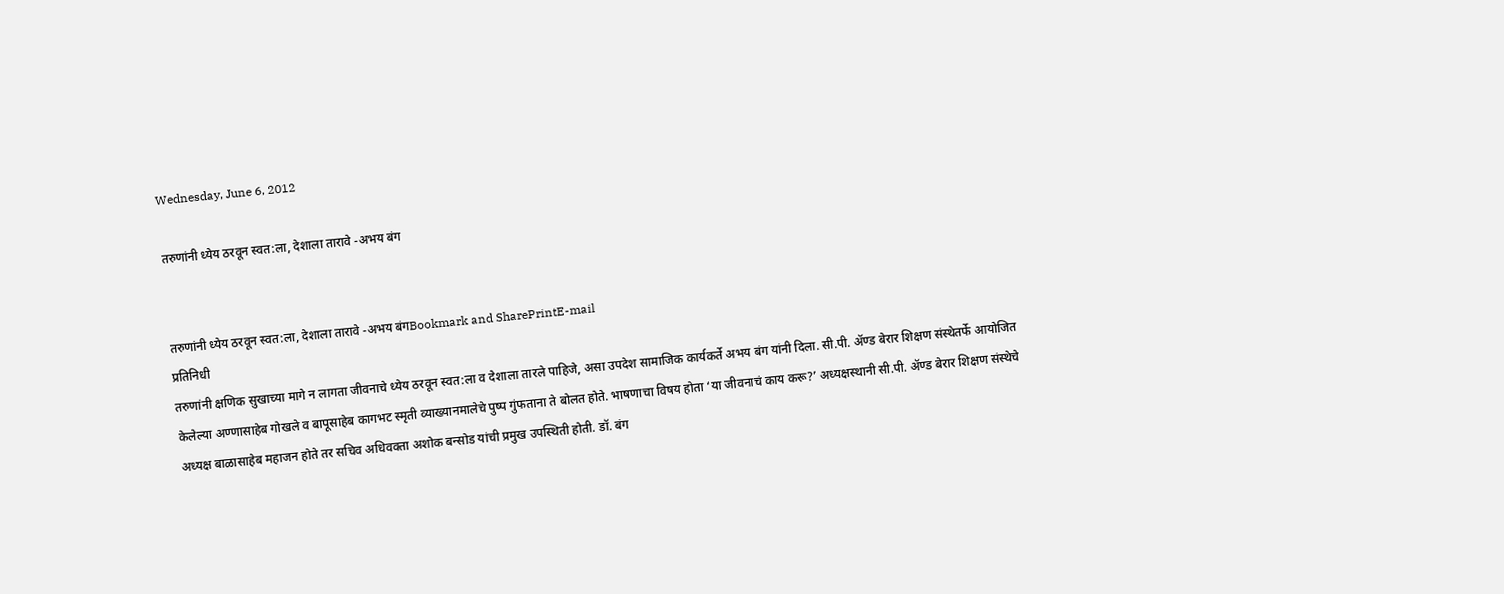Wednesday, June 6, 2012

तरुणांनी ध्येय ठरवून स्वत:ला, देशाला तारावे -अभय बंग


तरुणांनी ध्येय ठरवून स्वत:ला, देशाला तारावे -अभय बंगBookmark and SharePrintE-mail
प्रतिनिधी
तरुणांनी क्षणिक सुखाच्या मागे न लागता जीवनाचे ध्येय ठरवून स्वत:ला व देशाला तारले पाहिजे, असा उपदेश सामाजिक कार्यकर्ते अभय बंग यांनी दिला. सी.पी. अ‍ॅण्ड बेरार शिक्षण संस्थेतर्फे आयोजित केलेल्या अण्णासाहेब गोखले व बापूसाहेब कागभट स्मृती व्याख्यानमालेचे पुष्प गुंफताना ते बोलत होते. भाषणाचा विषय होता ‘या जीवनाचं काय करू?’ अध्यक्षस्थानी सी.पी. अ‍ॅण्ड बेरार शिक्षण संस्थेचे अध्यक्ष बाळासाहेब महाजन होते तर सचिव अधिवक्ता अशोक बन्सोड यांची प्रमुख उपस्थिती होती. डॉ. बंग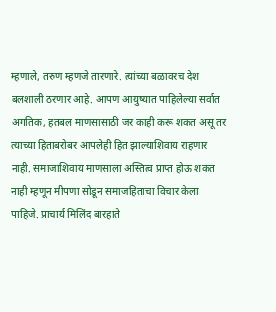म्हणाले, तरुण म्हणजे तारणारे. त्यांच्या बळावरच देश बलशाली ठरणार आहे. आपण आयुष्यात पाहिलेल्या सर्वात अगतिक, हतबल माणसासाठी जर काही करू शकत असू तर त्याच्या हिताबरोबर आपलेही हित झाल्याशिवाय राहणार नाही. समाजाशिवाय माणसाला अस्तित्व प्राप्त होऊ शकत नाही म्हणून मीपणा सोडून समाजहिताचा विचार केला पाहिजे. प्राचार्य मिलिंद बारहाते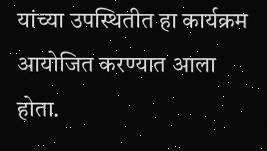यांच्या उपस्थितीत हा कार्यक्रम आयोजित करण्यात आला होता.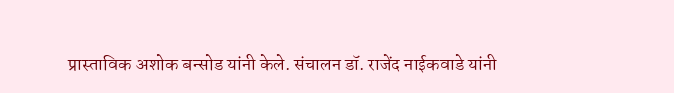प्रास्ताविक अशोक बन्सोड यांनी केले. संचालन डॉ. राजेंद नाईकवाडे यांनी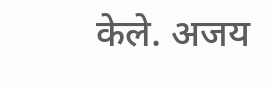केले. अजय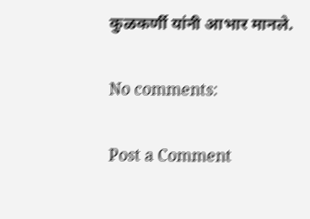कुळकर्णी यांनी आभार मानले.

No comments:

Post a Comment